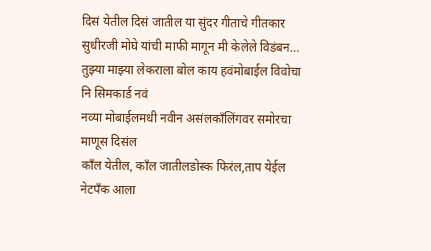दिसं येतील दिसं जातील या सुंदर गीताचे गीतकार सुधीरजी मोघे यांची माफी मागून मी केलेले विडंबन…
तुझ्या माझ्या लेकराला बोल काय हवंमोबाईल विवोचा नि सिमकार्ड नवं
नव्या मोबाईलमधी नवीन असंलकाँलिंगवर समोरचा माणूस दिसंल
काँल येतील, काँल जातीलडोस्क फिरंल,ताप येईल
नेटपँक आला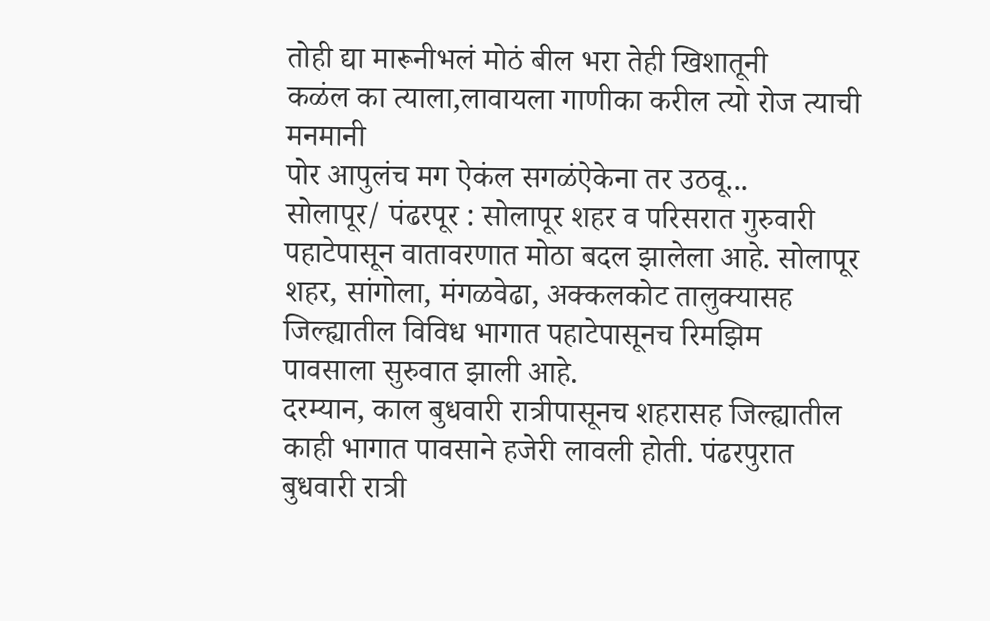तोही द्या मारूनीभलं मोठं बील भरा तेही खिशातूनी
कळंल का त्याला,लावायला गाणीका करील त्यो रोज त्याची मनमानी
पोर आपुलंच मग ऐकंल सगळंऐकेना तर उठवू...
सोलापूर/ पंढरपूर : सोलापूर शहर व परिसरात गुरुवारी पहाटेपासून वातावरणात मोठा बदल झालेला आहे. सोलापूर शहर, सांगोला, मंगळवेढा, अक्कलकोट तालुक्यासह जिल्ह्यातील विविध भागात पहाटेपासूनच रिमझिम पावसाला सुरुवात झाली आहे.
दरम्यान, काल बुधवारी रात्रीपासूनच शहरासह जिल्ह्यातील काही भागात पावसाने हजेरी लावली होती. पंढरपुरात बुधवारी रात्री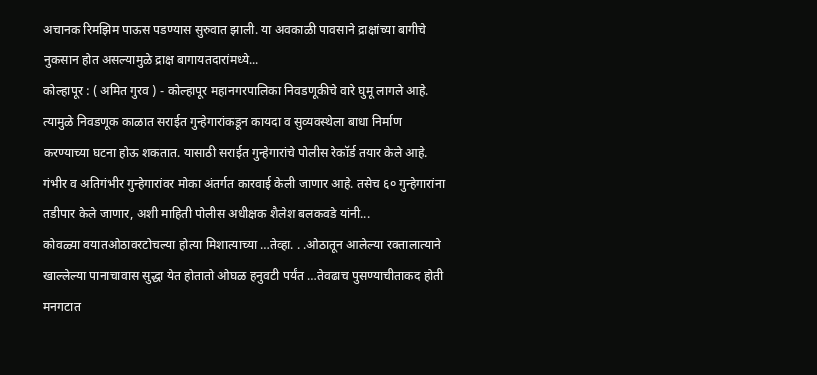अचानक रिमझिम पाऊस पडण्यास सुरुवात झाली. या अवकाळी पावसाने द्राक्षांच्या बागीचे नुकसान होत असल्यामुळे द्राक्ष बागायतदारांमध्ये...
कोल्हापूर : ( अमित गुरव ) - कोल्हापूर महानगरपालिका निवडणूकीचे वारे घुमू लागले आहे. त्यामुळे निवडणूक काळात सराईत गुन्हेगारांकडून कायदा व सुव्यवस्थेला बाधा निर्माण करण्याच्या घटना होऊ शकतात. यासाठी सराईत गुन्हेगारांचे पोलीस रेकॉर्ड तयार केले आहे. गंभीर व अतिगंभीर गुन्हेगारांवर मोका अंतर्गत कारवाई केली जाणार आहे. तसेच ६० गुन्हेगारांना तडीपार केले जाणार, अशी माहिती पोलीस अधीक्षक शैलेश बलकवडे यांनी...
कोवळ्या वयातओठावरटोचल्या होत्या मिशात्याच्या …तेव्हा. . .ओठातून आलेल्या रक्तालात्याने खाल्लेल्या पानाचावास सुद्धा येत होतातो ओघळ हनुवटी पर्यंत …तेवढाच पुसण्याचीताकद होती मनगटात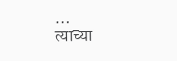…
त्याच्या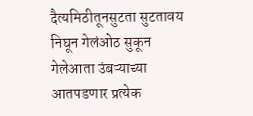दैत्यमिठीतूनसुटता सुटतावय निघून गेलंओठ सुकून गेलेआता उंबऱ्याच्या आतपडणार प्रत्येक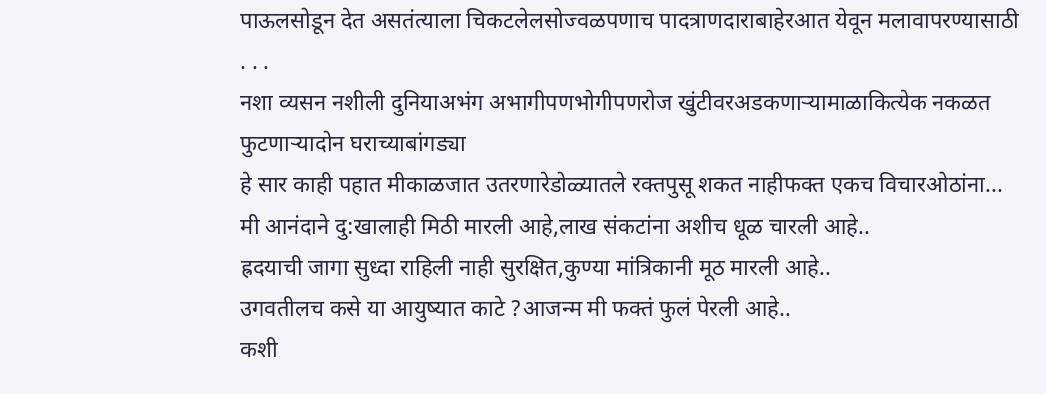पाऊलसोडून देत असतंत्याला चिकटलेलसोज्वळपणाच पादत्राणदाराबाहेरआत येवून मलावापरण्यासाठी . . .
नशा व्यसन नशीली दुनियाअभंग अभागीपणभोगीपणरोज खुंटीवरअडकणाऱ्यामाळाकित्येक नकळत फुटणाऱ्यादोन घराच्याबांगड्या
हे सार काही पहात मीकाळजात उतरणारेडोळ्यातले रक्तपुसू शकत नाहीफक्त एकच विचारओठांना...
मी आनंदाने दु:खालाही मिठी मारली आहे,लाख संकटांना अशीच धूळ चारली आहे..
ह्रदयाची जागा सुध्दा राहिली नाही सुरक्षित,कुण्या मांत्रिकानी मूठ मारली आहे..
उगवतीलच कसे या आयुष्यात काटे ?आजन्म मी फक्तं फुलं पेरली आहे..
कशी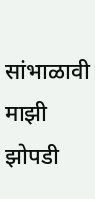सांभाळावी माझी झोपडी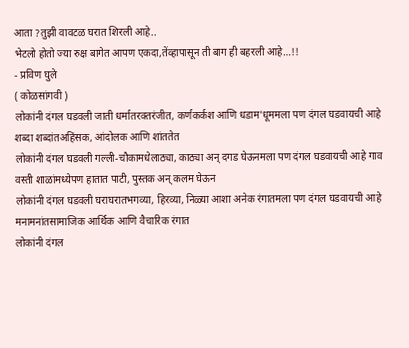आता ?तुझी वावटळ घरात शिरली आहे..
भेटलो होतो ज्या रुक्ष बागेत आपण एकदा,तेंव्हापासून ती बाग ही बहरली आहे…!!
- प्रविण घुले
( कोळसांगवी )
लोकांनी दंगल घडवली जाती धर्मातरक्तरंजीत, कर्णकर्कश आणि धडाम'धूममला पण दंगल घडवायची आहे शब्दा शब्दांतअहिंसक, आंदोलक आणि शांततेत
लोकांनी दंगल घडवली गल्ली-चौकामधेलाठ्या, काठ्या अन् दगड घेऊनमला पण दंगल घडवायची आहे गाव वस्ती शाळांमध्येपण हातात पाटी, पुस्तक अन् कलम घेऊन
लोकांनी दंगल घडवली घराघरातभगव्या, हिरव्या, निळ्या आशा अनेक रंगातमला पण दंगल घडवायची आहे मनामनांतसामाजिक आर्थिक आणि वैचारिक रंगात
लोकांनी दंगल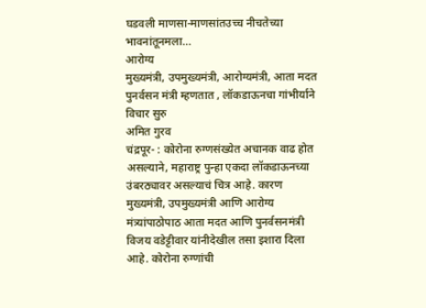घडवली माणसा-माणसांतउच्च नीचतेच्या भावनांतूनमला...
आरोग्य
मुख्यमंत्री, उपमुख्यमंत्री, आरोग्यमंत्री, आता मदत पुनर्वसन मंत्री म्हणतात , लॉकडाऊनचा गांभीर्याने विचार सुरु
अमित गुरव
चंद्रपूर- : कोरोना रुग्णसंख्येत अचानक वाढ होत असल्याने, महाराष्ट्र पुन्हा एकदा लॉकडाऊनच्या उंबरठ्यावर असल्याचं चित्र आहे. कारण मुख्यमंत्री, उपमुख्यमंत्री आणि आरोग्य मंत्र्यांपाठोपाठ आता मदत आणि पुनर्वसनमंत्री विजय वडेट्टीवार यांनीदेखील तसा इशारा दिला आहे. कोरोना रुग्णांची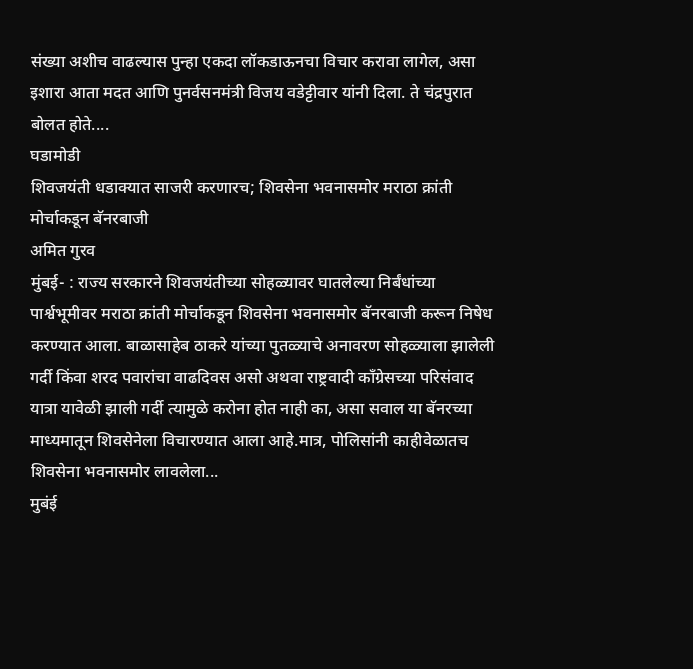संख्या अशीच वाढल्यास पुन्हा एकदा लॉकडाऊनचा विचार करावा लागेल, असा इशारा आता मदत आणि पुनर्वसनमंत्री विजय वडेट्टीवार यांनी दिला. ते चंद्रपुरात बोलत होते....
घडामोडी
शिवजयंती धडाक्यात साजरी करणारच; शिवसेना भवनासमोर मराठा क्रांती मोर्चाकडून बॅनरबाजी
अमित गुरव
मुंबई- : राज्य सरकारने शिवजयंतीच्या सोहळ्यावर घातलेल्या निर्बंधांच्या पार्श्वभूमीवर मराठा क्रांती मोर्चाकडून शिवसेना भवनासमोर बॅनरबाजी करून निषेध करण्यात आला. बाळासाहेब ठाकरे यांच्या पुतळ्याचे अनावरण सोहळ्याला झालेली गर्दी किंवा शरद पवारांचा वाढदिवस असो अथवा राष्ट्रवादी काँग्रेसच्या परिसंवाद यात्रा यावेळी झाली गर्दी त्यामुळे करोना होत नाही का, असा सवाल या बॅनरच्या माध्यमातून शिवसेनेला विचारण्यात आला आहे.मात्र, पोलिसांनी काहीवेळातच शिवसेना भवनासमोर लावलेला...
मुबंई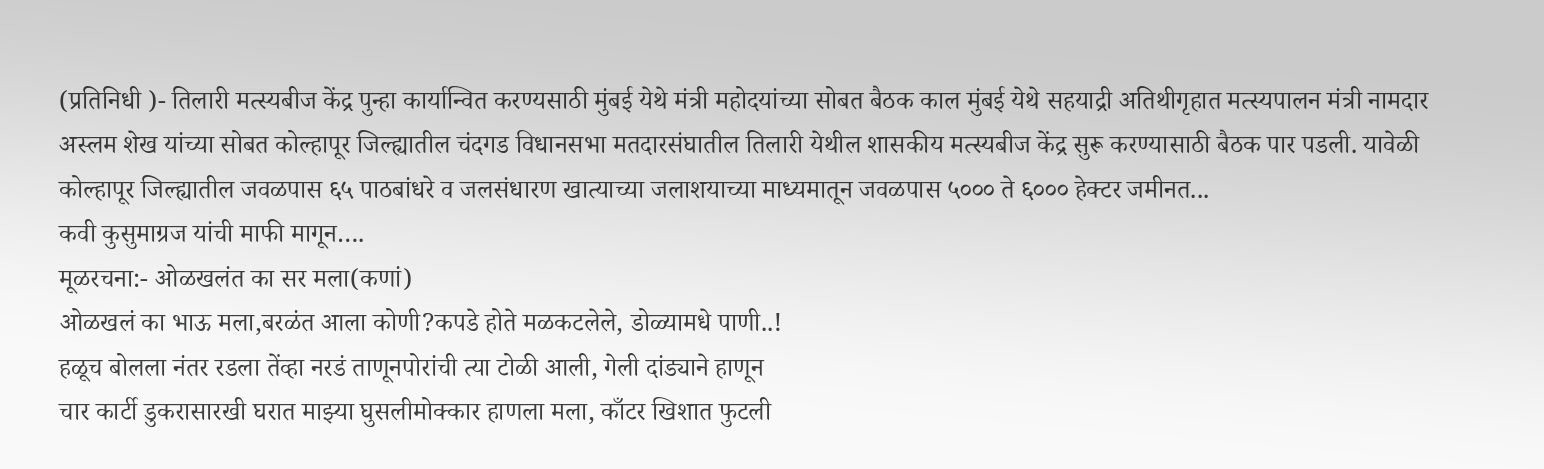(प्रतिनिधी )- तिलारी मत्स्यबीज केंद्र पुन्हा कार्यान्वित करण्यसाठी मुंबई येथे मंत्री महोदयांच्या सोबत बैठक काल मुंबई येथे सहयाद्री अतिथीगृहात मत्स्यपालन मंत्री नामदार अस्लम शेख यांच्या सोबत कोल्हापूर जिल्ह्यातील चंदगड विधानसभा मतदारसंघातील तिलारी येथील शासकीय मत्स्यबीज केंद्र सुरू करण्यासाठी बैठक पार पडली. यावेळी कोल्हापूर जिल्ह्यातील जवळपास ६५ पाठबांधरे व जलसंधारण खात्याच्या जलाशयाच्या माध्यमातून जवळपास ५००० ते ६००० हेक्टर जमीनत...
कवी कुसुमाग्रज यांची माफी मागून….
मूळरचना:- ओळखलंत का सर मला(कणां)
ओळखलं का भाऊ मला,बरळंत आला कोणी?कपडे होते मळकटलेले, डोळ्यामधे पाणी..!
हळूच बोलला नंतर रडला तेंव्हा नरडं ताणूनपोरांची त्या टोळी आली, गेली दांड्याने हाणून
चार कार्टी डुकरासारखी घरात माझ्या घुसलीमोक्कार हाणला मला, काँटर खिशात फुटली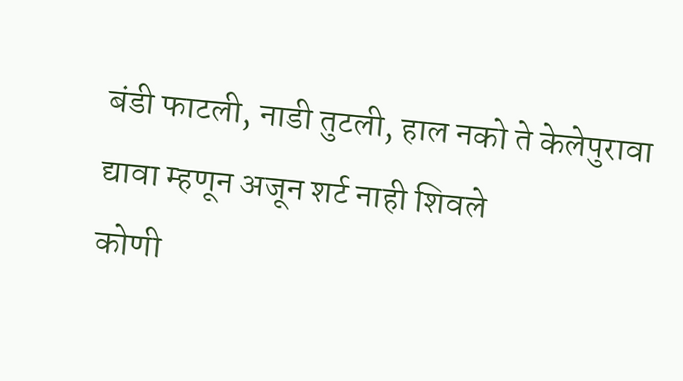बंडी फाटली, नाडी तुटली, हाल नको ते केलेपुरावा द्यावा म्हणून अजून शर्ट नाही शिवले
कोणी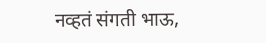नव्हतं संगती भाऊ,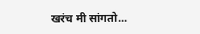खरंच मी सांगतो...